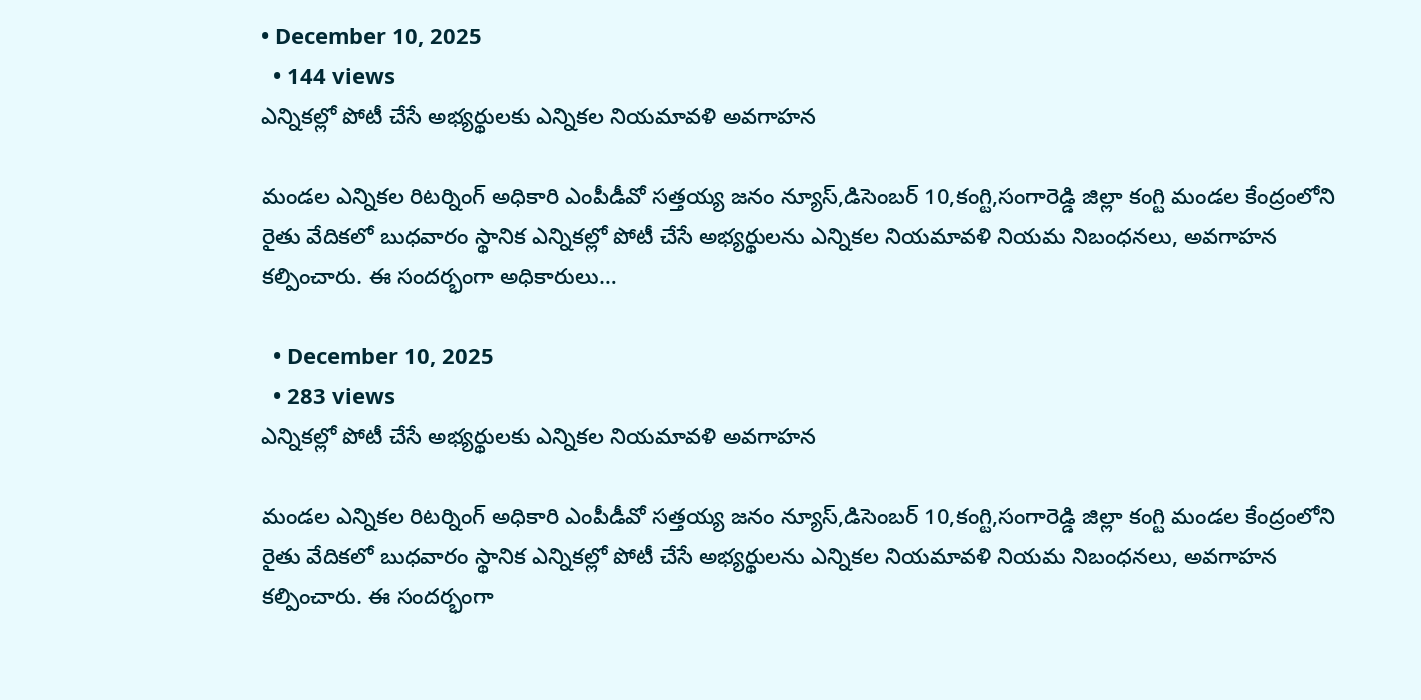• December 10, 2025
  • 144 views
ఎన్నికల్లో పోటీ చేసే అభ్యర్థులకు ఎన్నికల నియమావళి అవగాహన

మండల ఎన్నికల రిటర్నింగ్ అధికారి ఎంపీడీవో సత్తయ్య జనం న్యూస్,డిసెంబర్ 10,కంగ్టి,సంగారెడ్డి జిల్లా కంగ్టి మండల కేంద్రంలోని రైతు వేదికలో బుధవారం స్థానిక ఎన్నికల్లో పోటీ చేసే అభ్యర్థులను ఎన్నికల నియమావళి నియమ నిబంధనలు, అవగాహన కల్పించారు. ఈ సందర్భంగా అధికారులు…

  • December 10, 2025
  • 283 views
ఎన్నికల్లో పోటీ చేసే అభ్యర్థులకు ఎన్నికల నియమావళి అవగాహన

మండల ఎన్నికల రిటర్నింగ్ అధికారి ఎంపీడీవో సత్తయ్య జనం న్యూస్,డిసెంబర్ 10,కంగ్టి,సంగారెడ్డి జిల్లా కంగ్టి మండల కేంద్రంలోని రైతు వేదికలో బుధవారం స్థానిక ఎన్నికల్లో పోటీ చేసే అభ్యర్థులను ఎన్నికల నియమావళి నియమ నిబంధనలు, అవగాహన కల్పించారు. ఈ సందర్భంగా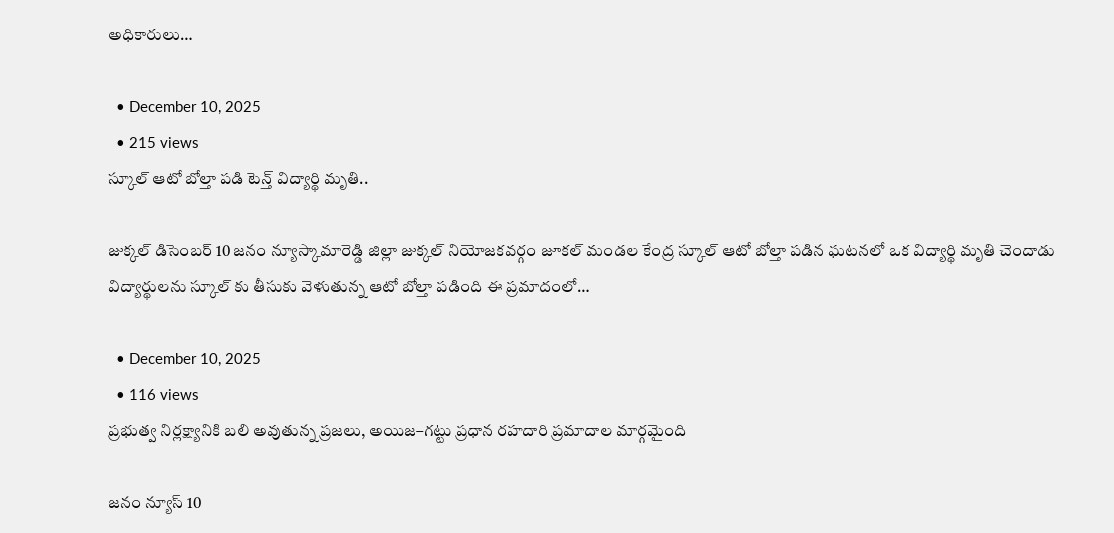అధికారులు…

  • December 10, 2025
  • 215 views
స్కూల్ ఆటో బోల్తా పడి టెన్త్ విద్యార్థి మృతి..

జుక్కల్ డిసెంబర్ 10 జనం న్యూస్కామారెడ్డి జిల్లా జుక్కల్ నియోజకవర్గం జూకల్ మండల కేంద్ర స్కూల్ ఆటో బోల్తా పడిన ఘటనలో ఒక విద్యార్థి మృతి చెందాడు విద్యార్థులను స్కూల్ కు తీసుకు వెళుతున్న ఆటో బోల్తా పడింది ఈ ప్రమాదంలో…

  • December 10, 2025
  • 116 views
ప్రభుత్వ నిర్లక్ష్యానికి బలి అవుతున్న ప్రజలు, అయిజ–గట్టు ప్రధాన రహదారి ప్రమాదాల మార్గమైంది

జనం న్యూస్ 10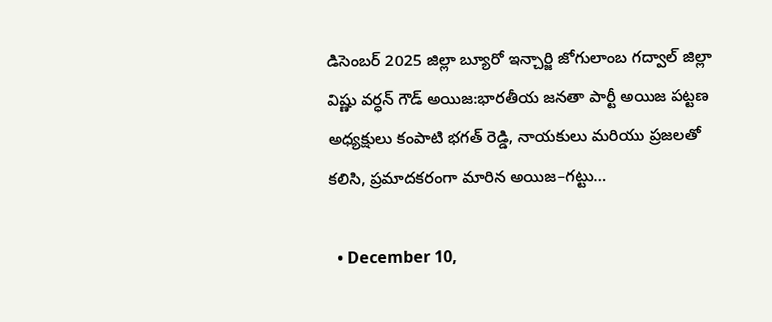డిసెంబర్ 2025 జిల్లా బ్యూరో ఇన్చార్జి జోగులాంబ గద్వాల్ జిల్లా విష్ణు వర్ధన్ గౌడ్ అయిజ:భారతీయ జనతా పార్టీ అయిజ పట్టణ అధ్యక్షులు కంపాటి భగత్ రెడ్డి, నాయకులు మరియు ప్రజలతో కలిసి, ప్రమాదకరంగా మారిన అయిజ–గట్టు…

  • December 10,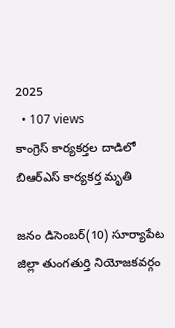2025
  • 107 views
కాంగ్రెస్ కార్యకర్తల దాడిలో బిఆర్ఎస్ కార్యకర్త మృతి

జనం డిసెంబర్(10) సూర్యాపేట జిల్లా తుంగతుర్తి నియోజకవర్గం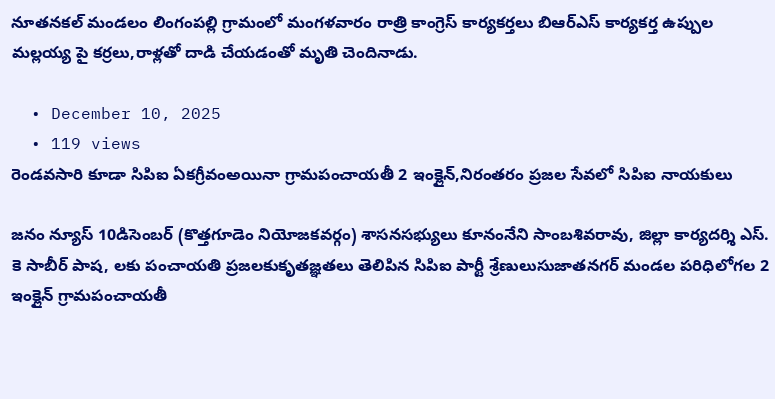నూతనకల్ మండలం లింగంపల్లి గ్రామంలో మంగళవారం రాత్రి కాంగ్రెస్ కార్యకర్తలు బిఆర్ఎస్ కార్యకర్త ఉప్పుల మల్లయ్య పై కర్రలు,రాళ్లతో దాడి చేయడంతో మృతి చెందినాడు.

  • December 10, 2025
  • 119 views
రెండవసారి కూడా సిపిఐ ఏకగ్రీవంఅయినా గ్రామపంచాయతీ 2 ఇంక్లైన్,నిరంతరం ప్రజల సేవలో సిపిఐ నాయకులు

జనం న్యూస్ 10డిసెంబర్ (కొత్తగూడెం నియోజకవర్గం) శాసనసభ్యులు కూనంనేని సాంబశివరావు, జిల్లా కార్యదర్శి ఎస్. కె సాబీర్ పాష, లకు పంచాయతి ప్రజలకుకృతజ్ఞతలు తెలిపిన సిపిఐ పార్టీ శ్రేణులుసుజాతనగర్ మండల పరిధిలోగల 2 ఇంక్లైన్ గ్రామపంచాయతీ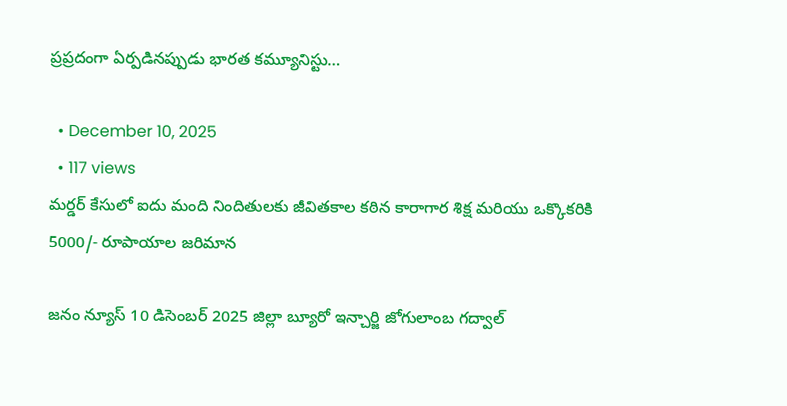ప్రప్రదంగా ఏర్పడినప్పుడు భారత కమ్యూనిస్టు…

  • December 10, 2025
  • 117 views
మర్డర్ కేసులో ఐదు మంది నిందితులకు జీవితకాల కఠిన కారాగార శిక్ష మరియు ఒక్కొకరికి 5000/- రూపాయాల జరిమాన

జనం న్యూస్ 10 డిసెంబర్ 2025 జిల్లా బ్యూరో ఇన్చార్జి జోగులాంబ గద్వాల్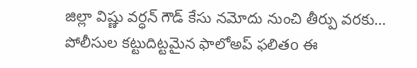జిల్లా విష్ణు వర్ధన్ గౌడ్ కేసు నమోదు నుంచి తీర్పు వరకు… పోలీసుల కట్టుదిట్టమైన ఫాలోఅప్ ఫలితo ఈ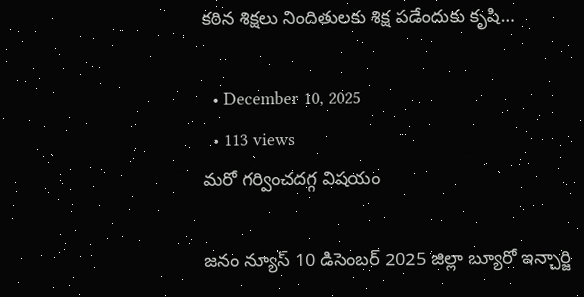కఠిన శిక్షలు నిందితులకు శిక్ష పడేందుకు కృషి…

  • December 10, 2025
  • 113 views
మరో గర్వించదగ్గ విషయం

జనం న్యూస్ 10 డిసెంబర్ 2025 జిల్లా బ్యూరో ఇన్చార్జి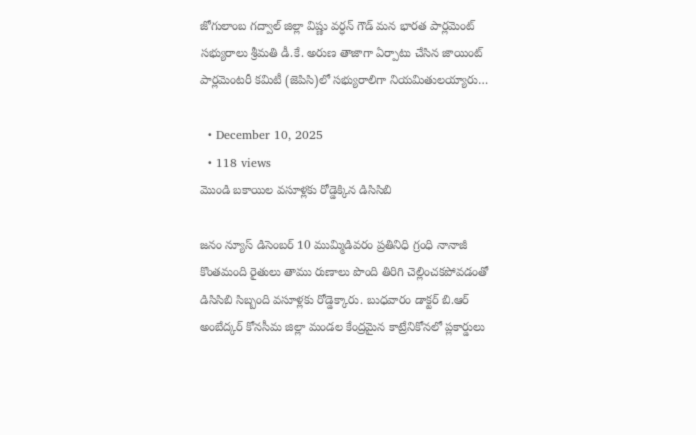జోగులాంబ గద్వాల్ జిల్లా విష్ణు వర్ధన్ గౌడ్ మన భారత పార్లమెంట్ సభ్యురాలు శ్రీమతి డీ.కే. అరుణ తాజాగా ఏర్పాటు చేసిన జాయింట్ పార్లమెంటరీ కమిటీ (జెపిసి)లో సభ్యురాలిగా నియమితులయ్యారు…

  • December 10, 2025
  • 118 views
మొండి బకాయిల వసూళ్లకు రోడ్డెక్కిన డిసిసిబి

జనం న్యూస్ డిసెంబర్ 10 ముమ్మిడివరం ప్రతినిధి గ్రంధి నానాజీ కొంతమంది రైతులు తాము రుణాలు పొంది తిరిగి చెల్లించకపోవడంతో డిసిసిబి సిబ్బంది వసూళ్లకు రోడ్డెక్కారు. బుధవారం డాక్టర్ బి.ఆర్ అంబేద్కర్ కోనసీమ జిల్లా మండల కేంద్రమైన కాట్రేనికోనలో ప్లకార్డులు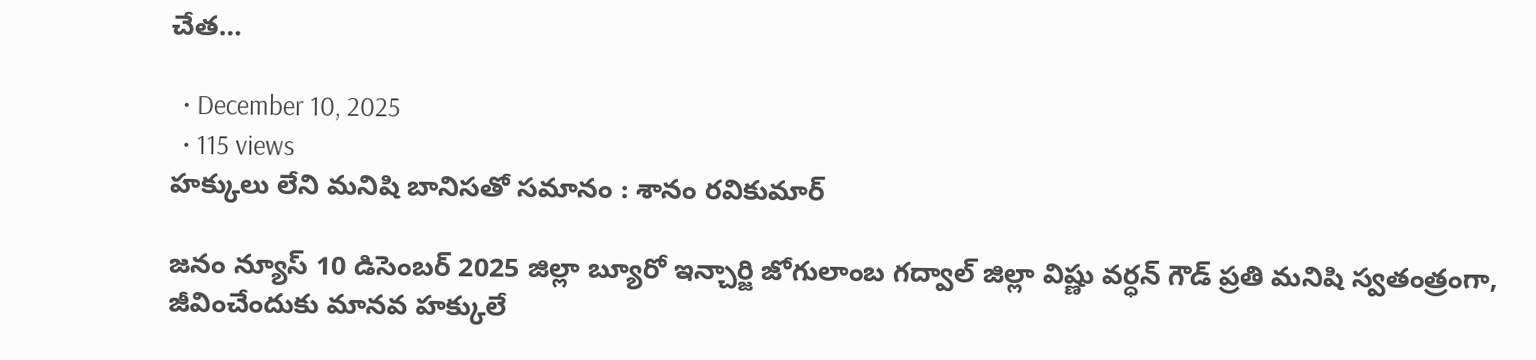చేత…

  • December 10, 2025
  • 115 views
హక్కులు లేని మనిషి బానిసతో సమానం : శానం రవికుమార్

జనం న్యూస్ 10 డిసెంబర్ 2025 జిల్లా బ్యూరో ఇన్చార్జి జోగులాంబ గద్వాల్ జిల్లా విష్ణు వర్ధన్ గౌడ్ ప్రతి మనిషి స్వతంత్రంగా, జీవించేందుకు మానవ హక్కులే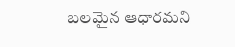బలమైన ఆధారమని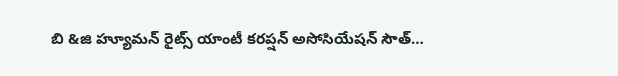బి &జి హ్యూమన్ రైట్స్ యాంటీ కరప్షన్ అసోసియేషన్ సౌత్…